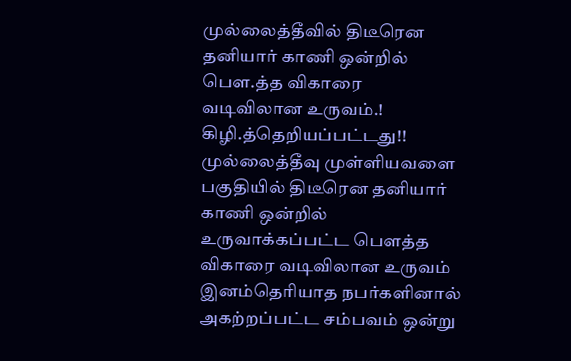முல்லைத்தீவில் திடீரென தனியார் காணி ஒன்றில் பௌ.த்த விகாரை வடிவிலான உருவம்.! கிழி.த்தெறியப்பட்டது!!
முல்லைத்தீவு முள்ளியவளை பகுதியில் திடீரென தனியார் காணி ஒன்றில் உருவாக்கப்பட்ட பௌத்த விகாரை வடிவிலான உருவம் இனம்தெரியாத நபர்களினால் அகற்றப்பட்ட சம்பவம் ஒன்று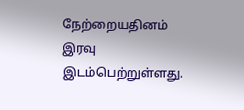நேற்றையதினம் இரவு இடம்பெற்றுள்ளது.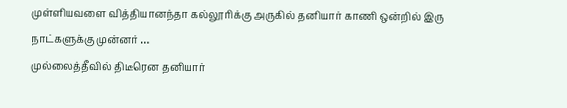முள்ளியவளை வித்தியானந்தா கல்லூரிக்கு அருகில் தனியார் காணி ஒன்றில் இரு நாட்களுக்கு முன்னர் …
முல்லைத்தீவில் திடீரென தனியார்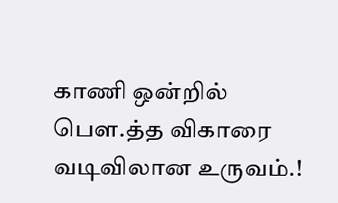காணி ஒன்றில் பௌ.த்த விகாரை வடிவிலான உருவம்.!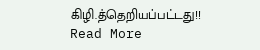கிழி.த்தெறியப்பட்டது!! Read More